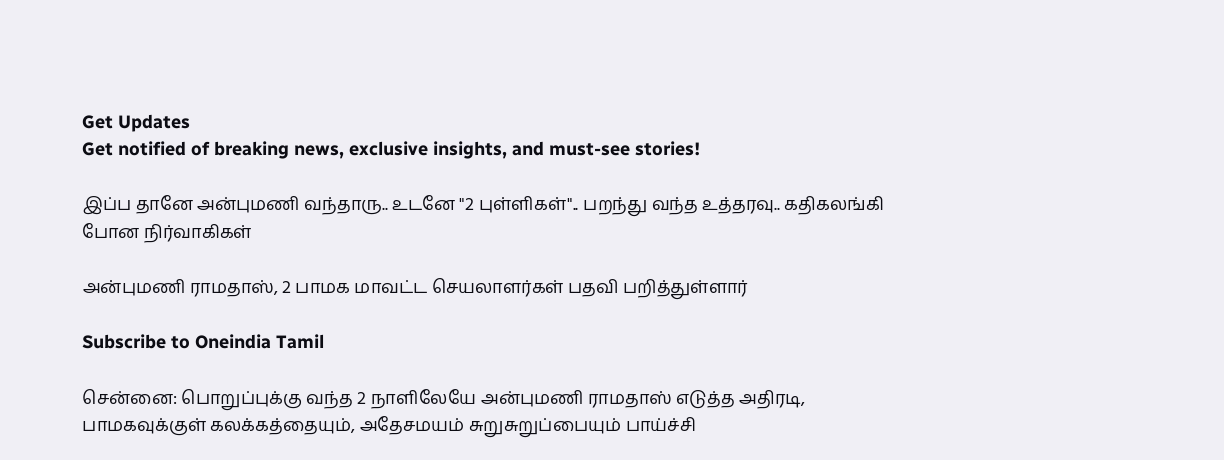Get Updates
Get notified of breaking news, exclusive insights, and must-see stories!

இப்ப தானே அன்புமணி வந்தாரு.. உடனே "2 புள்ளிகள்".. பறந்து வந்த உத்தரவு.. கதிகலங்கி போன நிர்வாகிகள்

அன்புமணி ராமதாஸ், 2 பாமக மாவட்ட செயலாளர்கள் பதவி பறித்துள்ளார்

Subscribe to Oneindia Tamil

சென்னை: பொறுப்புக்கு வந்த 2 நாளிலேயே அன்புமணி ராமதாஸ் எடுத்த அதிரடி, பாமகவுக்குள் கலக்கத்தையும், அதேசமயம் சுறுசுறுப்பையும் பாய்ச்சி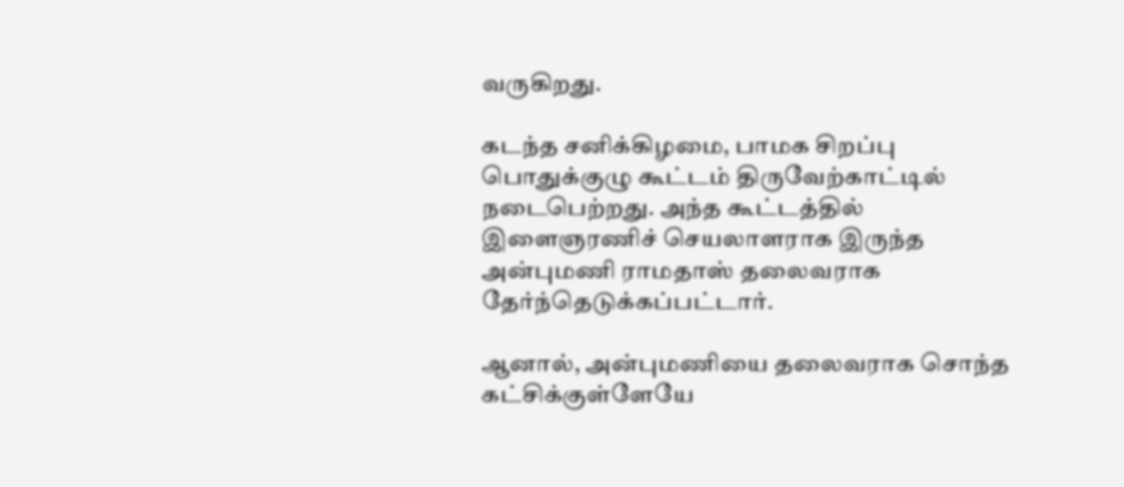வருகிறது.

கடந்த சனிக்கிழமை, பாமக சிறப்பு பொதுக்குழு கூட்டம் திருவேற்காட்டில் நடைபெற்றது. அந்த கூட்டத்தில் இளைஞரணிச் செயலாளராக இருந்த அன்புமணி ராமதாஸ் தலைவராக தேர்ந்தெடுக்கப்பட்டார்.

ஆனால், அன்புமணியை தலைவராக சொந்த கட்சிக்குள்ளேயே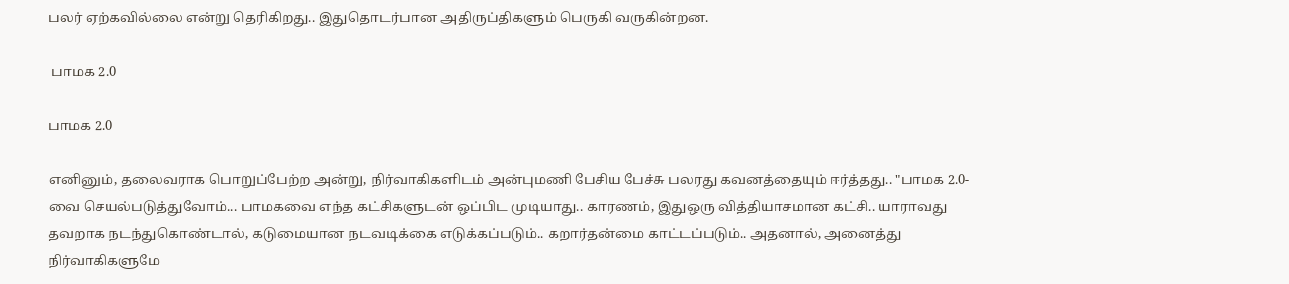பலர் ஏற்கவில்லை என்று தெரிகிறது.. இதுதொடர்பான அதிருப்திகளும் பெருகி வருகின்றன.

 பாமக 2.0

பாமக 2.0

எனினும், தலைவராக பொறுப்பேற்ற அன்று, நிர்வாகிகளிடம் அன்புமணி பேசிய பேச்சு பலரது கவனத்தையும் ஈர்த்தது.. "பாமக 2.0-வை செயல்படுத்துவோம்... பாமகவை எந்த கட்சிகளுடன் ஒப்பிட முடியாது.. காரணம், இதுஒரு வித்தியாசமான கட்சி.. யாராவது தவறாக நடந்துகொண்டால், கடுமையான நடவடிக்கை எடுக்கப்படும்.. கறார்தன்மை காட்டப்படும்.. அதனால், அனைத்து நிர்வாகிகளுமே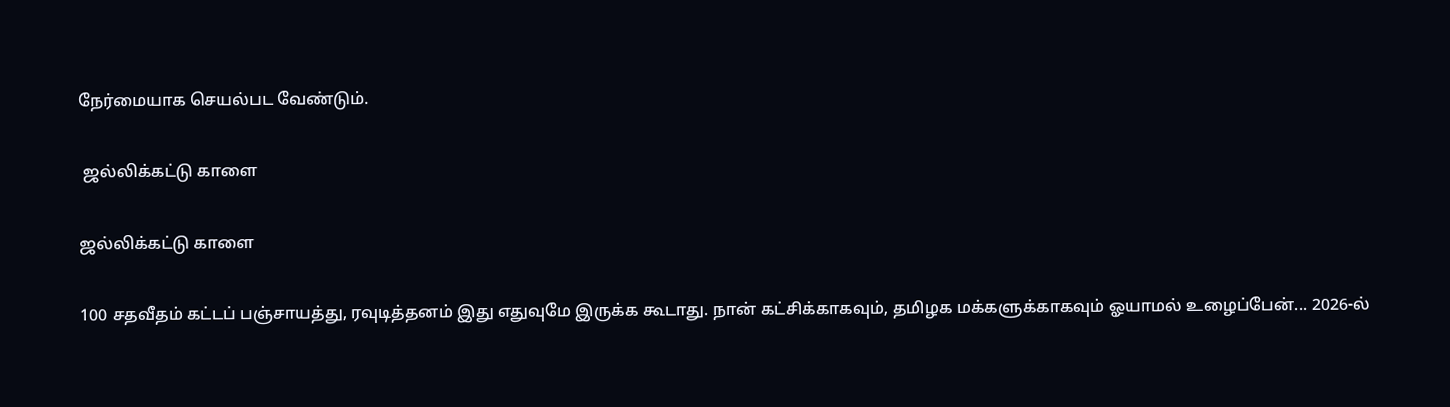நேர்மையாக செயல்பட வேண்டும்.

 ஜல்லிக்கட்டு காளை

ஜல்லிக்கட்டு காளை

100 சதவீதம் கட்டப் பஞ்சாயத்து, ரவுடித்தனம் இது எதுவுமே இருக்க கூடாது. நான் கட்சிக்காகவும், தமிழக மக்களுக்காகவும் ஓயாமல் உழைப்பேன்... 2026-ல்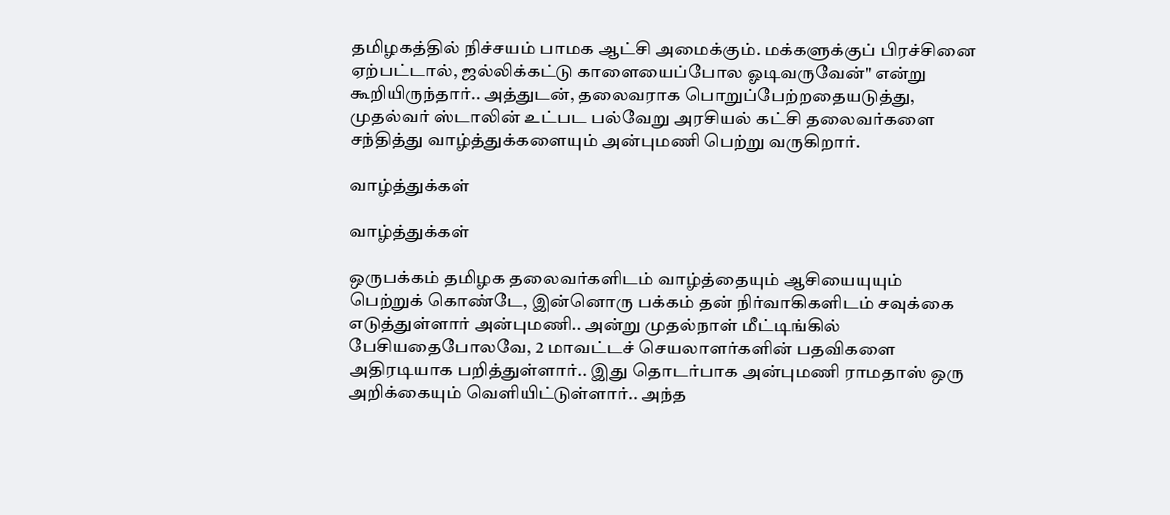தமிழகத்தில் நிச்சயம் பாமக ஆட்சி அமைக்கும். மக்களுக்குப் பிரச்சினை ஏற்பட்டால், ஜல்லிக்கட்டு காளையைப்போல ஓடிவருவேன்" என்று கூறியிருந்தார்.. அத்துடன், தலைவராக பொறுப்பேற்றதையடுத்து, முதல்வர் ஸ்டாலின் உட்பட பல்வேறு அரசியல் கட்சி தலைவர்களை சந்தித்து வாழ்த்துக்களையும் அன்புமணி பெற்று வருகிறார்.

வாழ்த்துக்கள்

வாழ்த்துக்கள்

ஒருபக்கம் தமிழக தலைவர்களிடம் வாழ்த்தையும் ஆசியையுயும் பெற்றுக் கொண்டே, இன்னொரு பக்கம் தன் நிர்வாகிகளிடம் சவுக்கை எடுத்துள்ளார் அன்புமணி.. அன்று முதல்நாள் மீட்டிங்கில் பேசியதைபோலவே, 2 மாவட்டச் செயலாளர்களின் பதவிகளை அதிரடியாக பறித்துள்ளார்.. இது தொடர்பாக அன்புமணி ராமதாஸ் ஒரு அறிக்கையும் வெளியிட்டுள்ளார்.. அந்த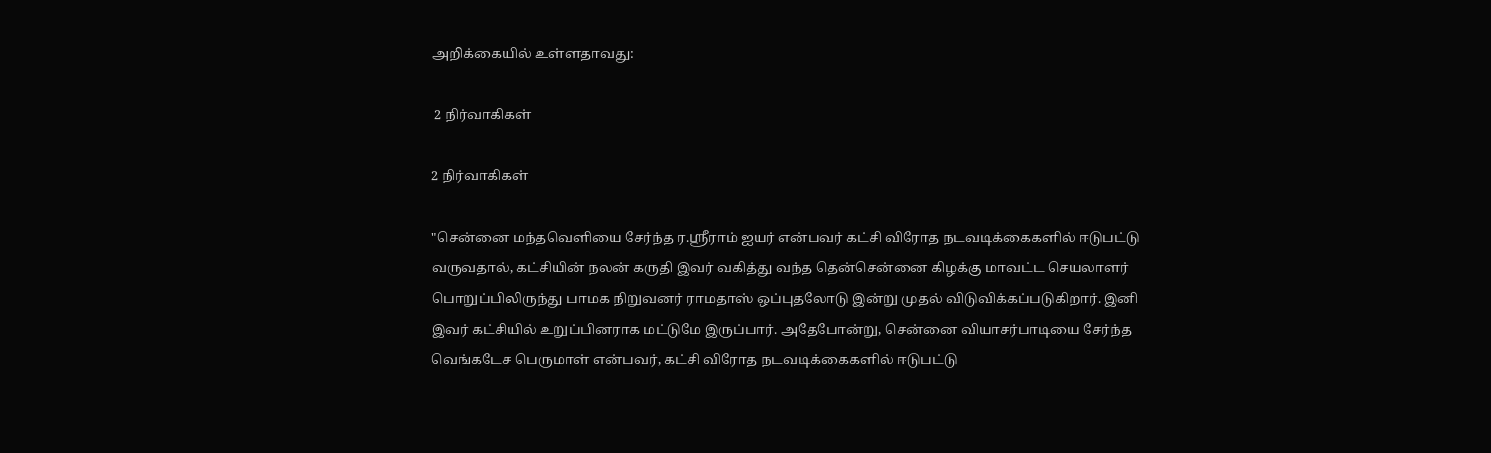அறிக்கையில் உள்ளதாவது:

 2 நிர்வாகிகள்

2 நிர்வாகிகள்

"சென்னை மந்தவெளியை சேர்ந்த ர.ஸ்ரீராம் ஐயர் என்பவர் கட்சி விரோத நடவடிக்கைகளில் ஈடுபட்டு வருவதால், கட்சியின் நலன் கருதி இவர் வகித்து வந்த தென்சென்னை கிழக்கு மாவட்ட செயலாளர் பொறுப்பிலிருந்து பாமக நிறுவனர் ராமதாஸ் ஒப்புதலோடு இன்று முதல் விடுவிக்கப்படுகிறார். இனி இவர் கட்சியில் உறுப்பினராக மட்டுமே இருப்பார். அதேபோன்று, சென்னை வியாசர்பாடியை சேர்ந்த வெங்கடேச பெருமாள் என்பவர், கட்சி விரோத நடவடிக்கைகளில் ஈடுபட்டு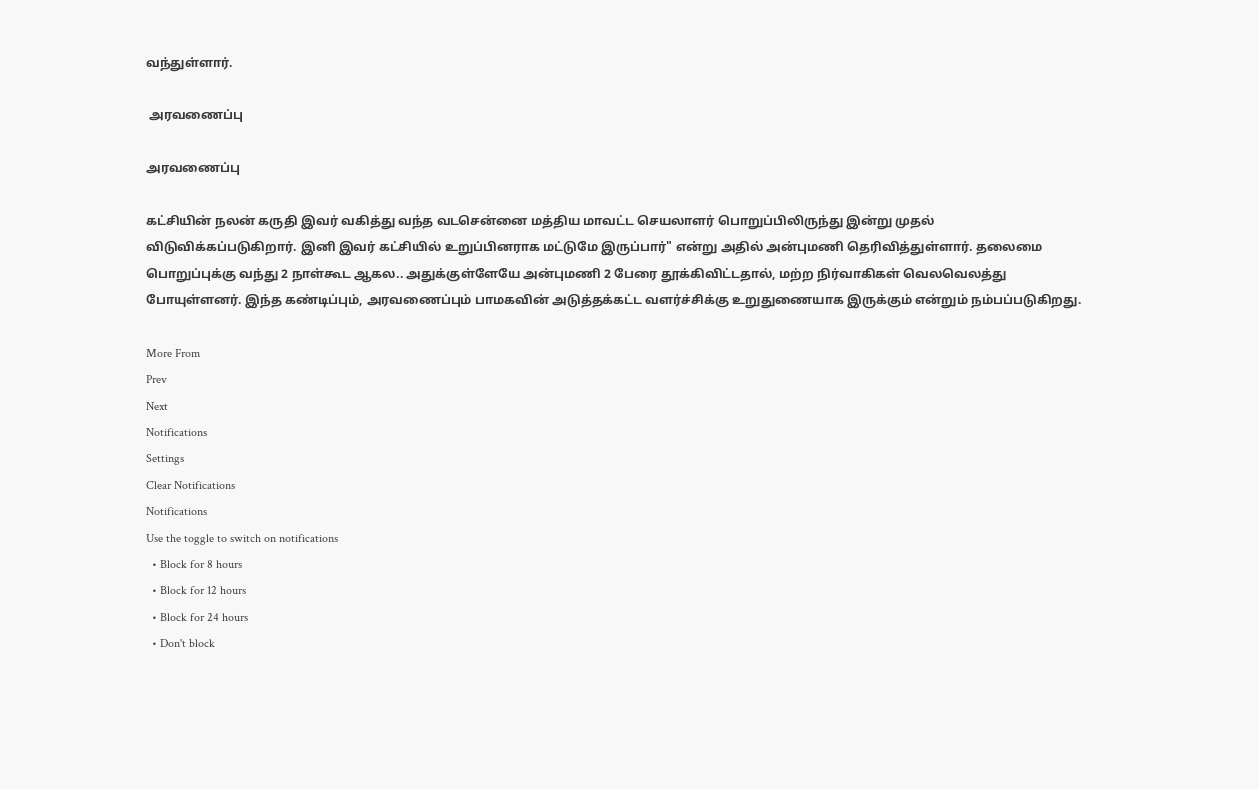வந்துள்ளார்.

 அரவணைப்பு

அரவணைப்பு

கட்சியின் நலன் கருதி இவர் வகித்து வந்த வடசென்னை மத்திய மாவட்ட செயலாளர் பொறுப்பிலிருந்து இன்று முதல் விடுவிக்கப்படுகிறார். இனி இவர் கட்சியில் உறுப்பினராக மட்டுமே இருப்பார்" என்று அதில் அன்புமணி தெரிவித்துள்ளார். தலைமை பொறுப்புக்கு வந்து 2 நாள்கூட ஆகல.. அதுக்குள்ளேயே அன்புமணி 2 பேரை தூக்கிவிட்டதால், மற்ற நிர்வாகிகள் வெலவெலத்து போயுள்ளனர். இந்த கண்டிப்பும், அரவணைப்பும் பாமகவின் அடுத்தக்கட்ட வளர்ச்சிக்கு உறுதுணையாக இருக்கும் என்றும் நம்பப்படுகிறது.

More From
Prev
Next
Notifications
Settings
Clear Notifications
Notifications
Use the toggle to switch on notifications
  • Block for 8 hours
  • Block for 12 hours
  • Block for 24 hours
  • Don't block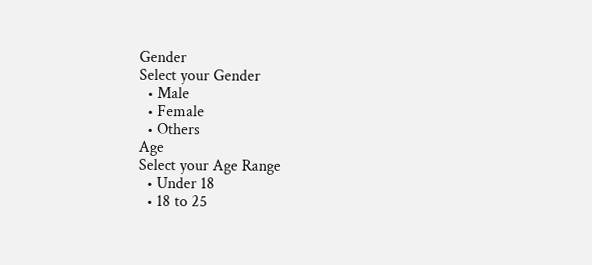Gender
Select your Gender
  • Male
  • Female
  • Others
Age
Select your Age Range
  • Under 18
  • 18 to 25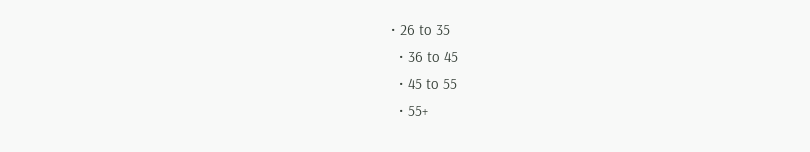• 26 to 35
  • 36 to 45
  • 45 to 55
  • 55+